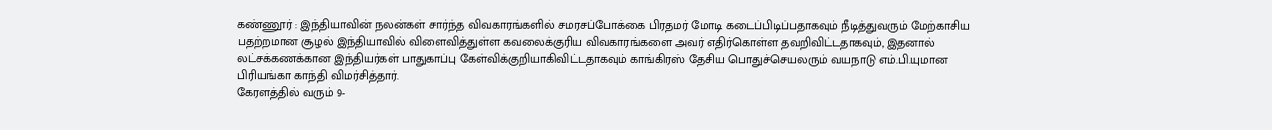கண்ணூர் : இந்தியாவின் நலன்கள் சார்ந்த விவகாரங்களில் சமரசப்போக்கை பிரதமர் மோடி கடைப்பிடிப்பதாகவும் நீடித்துவரும் மேற்காசிய பதற்றமான சூழல் இந்தியாவில் விளைவித்துள்ள கவலைக்குரிய விவகாரங்களை அவர் எதிர்கொள்ள தவறிவிட்டதாகவும், இதனால் லட்சக்கணக்கான இந்தியர்கள் பாதுகாப்பு கேள்விக்குறியாகிவிட்டதாகவும் காங்கிரஸ் தேசிய பொதுச்செயலரும் வயநாடு எம்.பி.யுமான பிரியங்கா காந்தி விமர்சித்தார்.
கேரளத்தில் வரும் 9-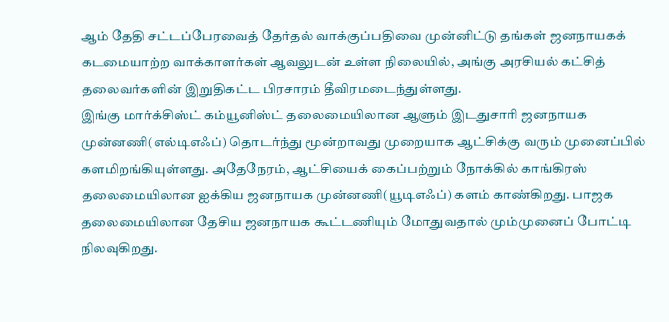ஆம் தேதி சட்டப்பேரவைத் தேர்தல் வாக்குப்பதிவை முன்னிட்டு தங்கள் ஜனநாயகக் கடமையாற்ற வாக்காளர்கள் ஆவலுடன் உள்ள நிலையில், அங்கு அரசியல் கட்சித் தலைவர்களின் இறுதிகட்ட பிரசாரம் தீவிரமடைந்துள்ளது.
இங்கு மார்க்சிஸ்ட் கம்யூனிஸ்ட் தலைமையிலான ஆளும் இடதுசாரி ஜனநாயக முன்னணி(எல்டிஎஃப்) தொடர்ந்து மூன்றாவது முறையாக ஆட்சிக்கு வரும் முனைப்பில் களமிறங்கியுள்ளது. அதேநேரம், ஆட்சியைக் கைப்பற்றும் நோக்கில் காங்கிரஸ் தலைமையிலான ஐக்கிய ஜனநாயக முன்னணி(யூடிஎஃப்) களம் காண்கிறது. பாஜக தலைமையிலான தேசிய ஜனநாயக கூட்டணியும் மோதுவதால் மும்முனைப் போட்டி நிலவுகிறது.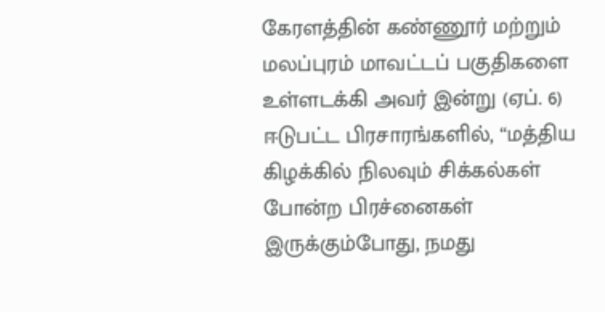கேரளத்தின் கண்ணூர் மற்றும் மலப்புரம் மாவட்டப் பகுதிகளை உள்ளடக்கி அவர் இன்று (ஏப். 6) ஈடுபட்ட பிரசாரங்களில், “மத்திய கிழக்கில் நிலவும் சிக்கல்கள் போன்ற பிரச்னைகள் இருக்கும்போது, நமது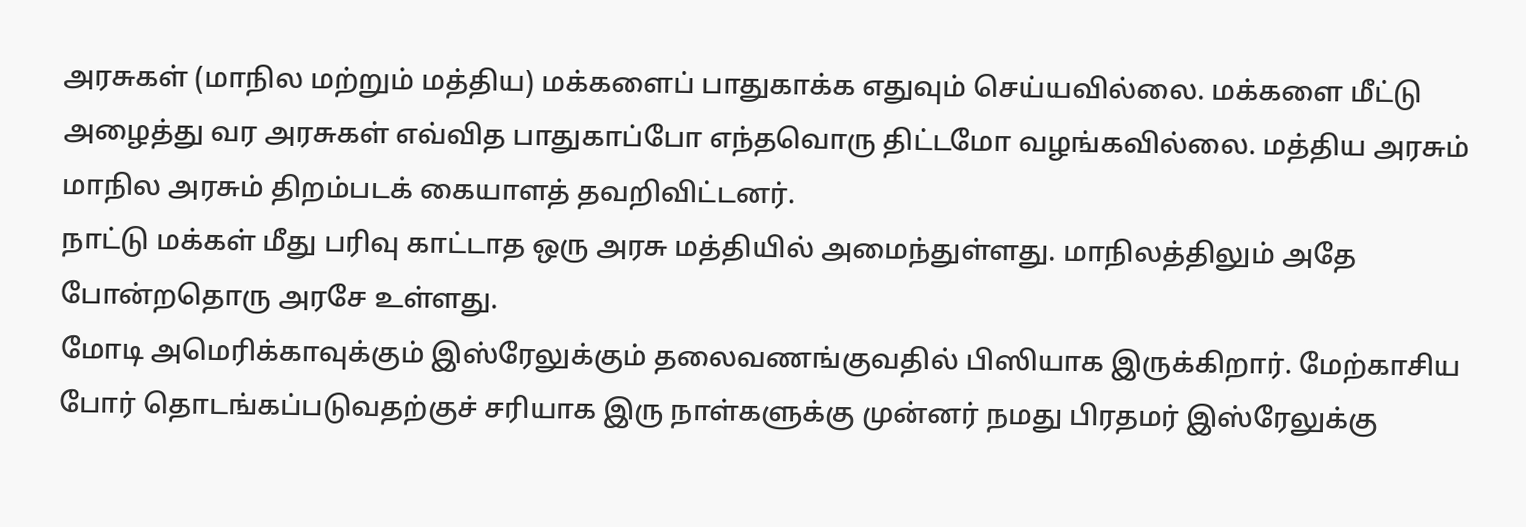அரசுகள் (மாநில மற்றும் மத்திய) மக்களைப் பாதுகாக்க எதுவும் செய்யவில்லை. மக்களை மீட்டு அழைத்து வர அரசுகள் எவ்வித பாதுகாப்போ எந்தவொரு திட்டமோ வழங்கவில்லை. மத்திய அரசும் மாநில அரசும் திறம்படக் கையாளத் தவறிவிட்டனர்.
நாட்டு மக்கள் மீது பரிவு காட்டாத ஒரு அரசு மத்தியில் அமைந்துள்ளது. மாநிலத்திலும் அதே போன்றதொரு அரசே உள்ளது.
மோடி அமெரிக்காவுக்கும் இஸ்ரேலுக்கும் தலைவணங்குவதில் பிஸியாக இருக்கிறார். மேற்காசிய போர் தொடங்கப்படுவதற்குச் சரியாக இரு நாள்களுக்கு முன்னர் நமது பிரதமர் இஸ்ரேலுக்கு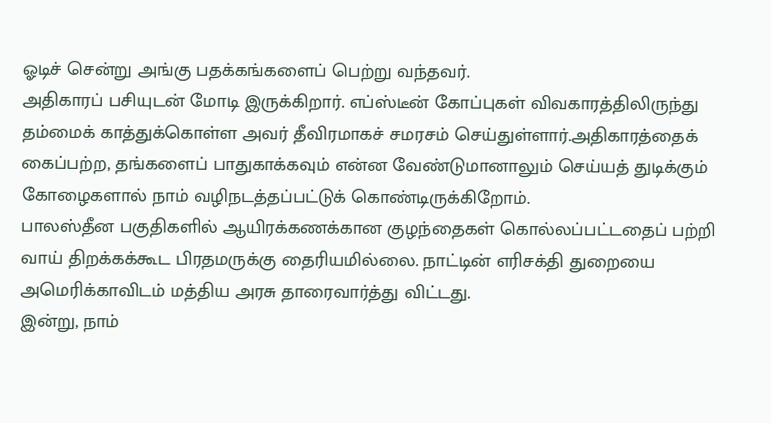ஓடிச் சென்று அங்கு பதக்கங்களைப் பெற்று வந்தவர்.
அதிகாரப் பசியுடன் மோடி இருக்கிறார். எப்ஸ்டீன் கோப்புகள் விவகாரத்திலிருந்து தம்மைக் காத்துக்கொள்ள அவர் தீவிரமாகச் சமரசம் செய்துள்ளார்.அதிகாரத்தைக் கைப்பற்ற, தங்களைப் பாதுகாக்கவும் என்ன வேண்டுமானாலும் செய்யத் துடிக்கும் கோழைகளால் நாம் வழிநடத்தப்பட்டுக் கொண்டிருக்கிறோம்.
பாலஸ்தீன பகுதிகளில் ஆயிரக்கணக்கான குழந்தைகள் கொல்லப்பட்டதைப் பற்றி வாய் திறக்கக்கூட பிரதமருக்கு தைரியமில்லை. நாட்டின் எரிசக்தி துறையை அமெரிக்காவிடம் மத்திய அரசு தாரைவார்த்து விட்டது.
இன்று, நாம்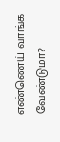எண்ணெய் வாங்க வேண்டுமா?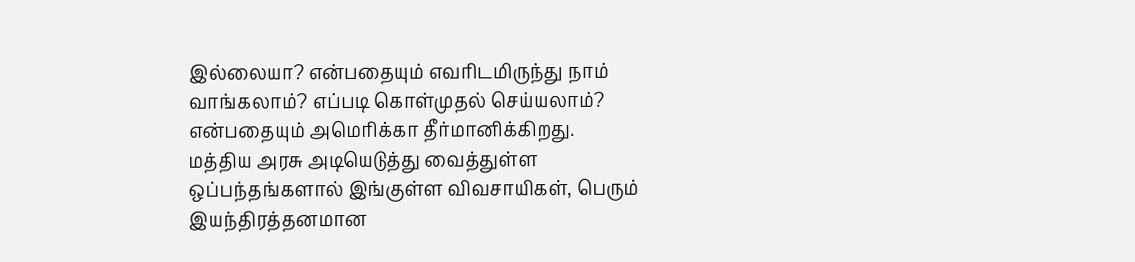இல்லையா? என்பதையும் எவரிடமிருந்து நாம் வாங்கலாம்? எப்படி கொள்முதல் செய்யலாம்? என்பதையும் அமெரிக்கா தீர்மானிக்கிறது.
மத்திய அரசு அடியெடுத்து வைத்துள்ள ஒப்பந்தங்களால் இங்குள்ள விவசாயிகள், பெரும் இயந்திரத்தனமான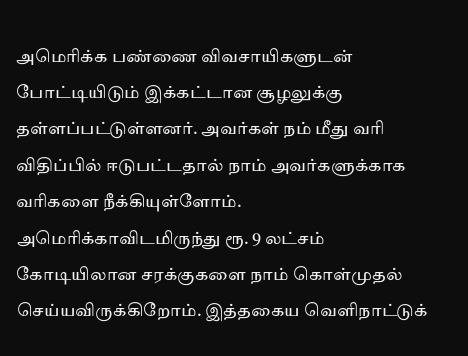அமெரிக்க பண்ணை விவசாயிகளுடன் போட்டியிடும் இக்கட்டான சூழலுக்கு தள்ளப்பட்டுள்ளனர். அவர்கள் நம் மீது வரி விதிப்பில் ஈடுபட்டதால் நாம் அவர்களுக்காக வரிகளை நீக்கியுள்ளோம்.
அமெரிக்காவிடமிருந்து ரூ. 9 லட்சம் கோடியிலான சரக்குகளை நாம் கொள்முதல் செய்யவிருக்கிறோம். இத்தகைய வெளிநாட்டுக்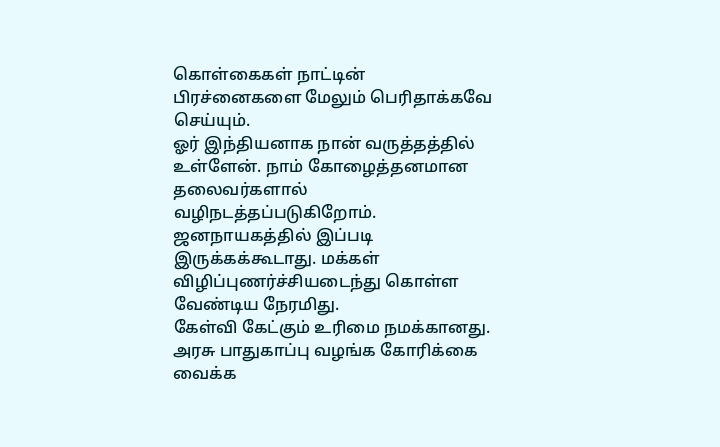கொள்கைகள் நாட்டின் பிரச்னைகளை மேலும் பெரிதாக்கவே செய்யும்.
ஓர் இந்தியனாக நான் வருத்தத்தில் உள்ளேன். நாம் கோழைத்தனமான தலைவர்களால் வழிநடத்தப்படுகிறோம். ஜனநாயகத்தில் இப்படி இருக்கக்கூடாது. மக்கள் விழிப்புணர்ச்சியடைந்து கொள்ள வேண்டிய நேரமிது.
கேள்வி கேட்கும் உரிமை நமக்கானது. அரசு பாதுகாப்பு வழங்க கோரிக்கை வைக்க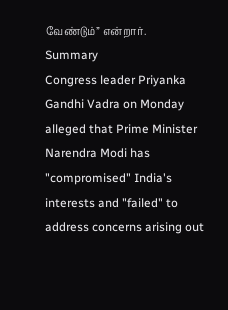வேண்டும்” என்றார்.
Summary
Congress leader Priyanka Gandhi Vadra on Monday alleged that Prime Minister Narendra Modi has "compromised" India's interests and "failed" to address concerns arising out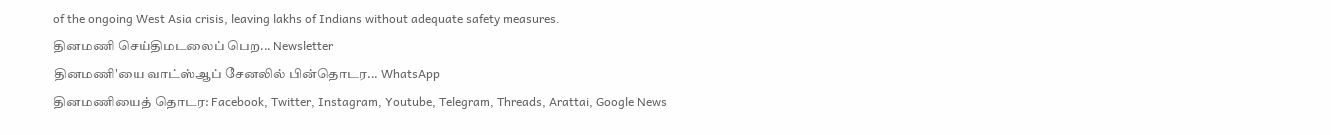of the ongoing West Asia crisis, leaving lakhs of Indians without adequate safety measures.
தினமணி செய்திமடலைப் பெற... Newsletter
தினமணி'யை வாட்ஸ்ஆப் சேனலில் பின்தொடர... WhatsApp
தினமணியைத் தொடர: Facebook, Twitter, Instagram, Youtube, Telegram, Threads, Arattai, Google News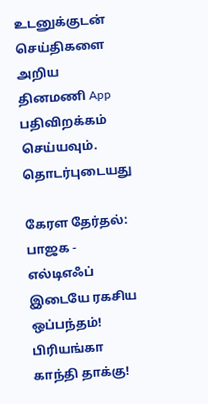உடனுக்குடன் செய்திகளை அறிய தினமணி App பதிவிறக்கம் செய்யவும்.
தொடர்புடையது

கேரள தேர்தல்: பாஜக - எல்டிஎஃப் இடையே ரகசிய ஒப்பந்தம்! பிரியங்கா காந்தி தாக்கு!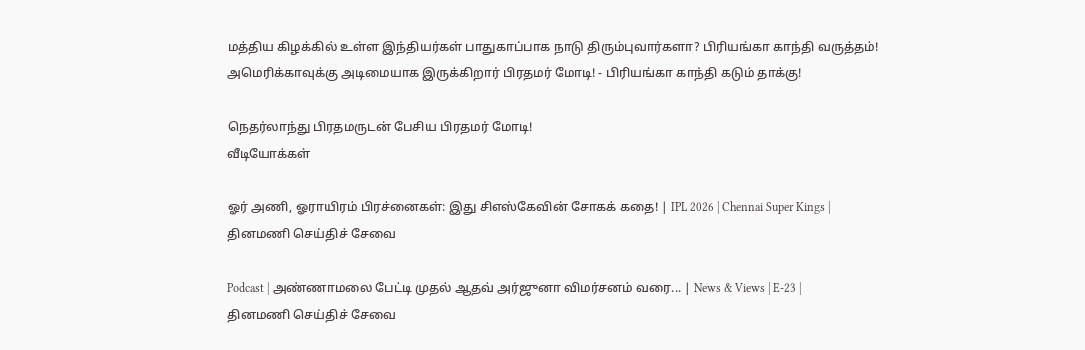மத்திய கிழக்கில் உள்ள இந்தியர்கள் பாதுகாப்பாக நாடு திரும்புவார்களா? பிரியங்கா காந்தி வருத்தம்!
அமெரிக்காவுக்கு அடிமையாக இருக்கிறார் பிரதமர் மோடி! - பிரியங்கா காந்தி கடும் தாக்கு!

நெதர்லாந்து பிரதமருடன் பேசிய பிரதமர் மோடி!
வீடியோக்கள்

ஓர் அணி, ஓராயிரம் பிரச்னைகள்: இது சிஎஸ்கேவின் சோகக் கதை! | IPL 2026 | Chennai Super Kings |
தினமணி செய்திச் சேவை

Podcast | அண்ணாமலை பேட்டி முதல் ஆதவ் அர்ஜுனா விமர்சனம் வரை... | News & Views | E-23 |
தினமணி செய்திச் சேவை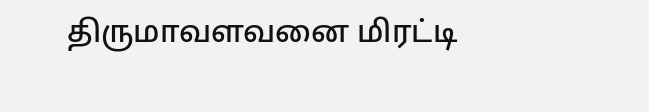திருமாவளவனை மிரட்டி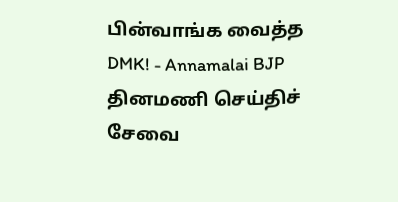பின்வாங்க வைத்த DMK! - Annamalai BJP
தினமணி செய்திச் சேவை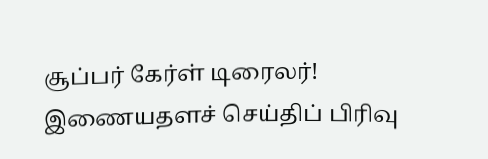சூப்பர் கேர்ள் டிரைலர்!
இணையதளச் செய்திப் பிரிவு